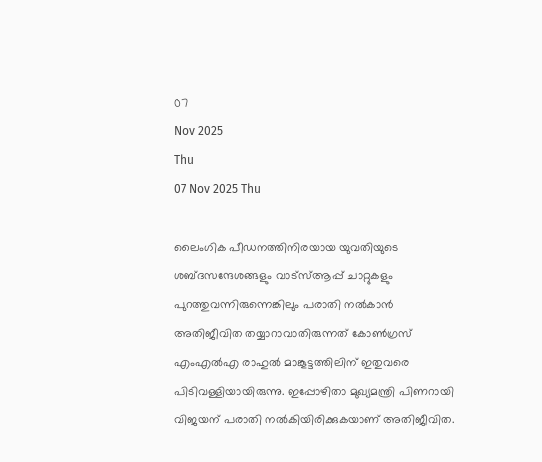07
Nov 2025
Thu
07 Nov 2025 Thu

ലൈംഗിക പീഡനത്തിനിരയായ യുവതിയുടെ ശബ്ദസന്ദേശങ്ങളും വാട്‌സ്ആപ്പ് ചാറ്റുകളും പുറത്തുവന്നിരുന്നെങ്കിലും പരാതി നല്‍കാന്‍ അതിജീവിത തയ്യാറാവാതിരുന്നത് കോണ്‍ഗ്രസ് എംഎല്‍എ രാഹുല്‍ മാങ്കൂട്ടത്തിലിന് ഇതുവരെ പിടിവള്ളിയായിരുന്നു. ഇപ്പോഴിതാ മുഖ്യമന്ത്രി പിണറായി വിജയന് പരാതി നല്‍കിയിരിക്കുകയാണ് അതിജീവിത.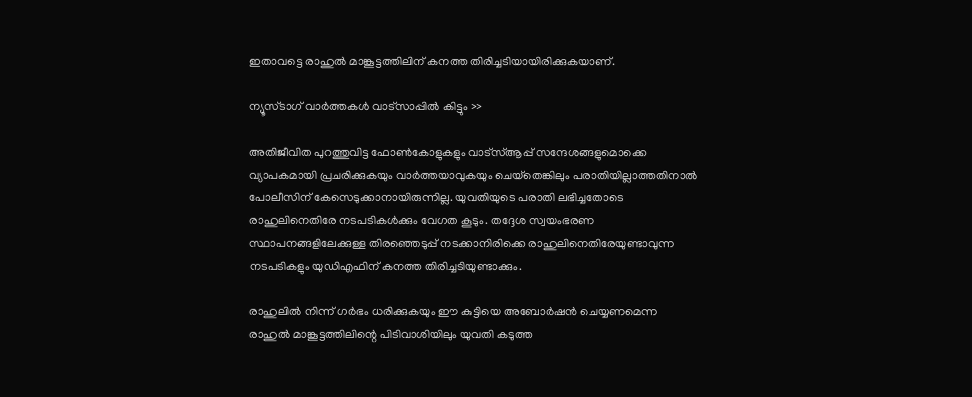ഇതാവട്ടെ രാഹുല്‍ മാങ്കൂട്ടത്തിലിന് കനത്ത തിരിച്ചടിയായിരിക്കുകയാണ്.

ന്യൂസ്ടാഗ് വാര്‍ത്തകള്‍ വാട്‌സാപ്പില്‍ കിട്ടും >>

അതിജീവിത പുറത്തുവിട്ട ഫോണ്‍കോളുകളും വാട്‌സ്ആപ്പ് സന്ദേശങ്ങളുമൊക്കെ വ്യാപകമായി പ്രചരിക്കുകയും വാര്‍ത്തയാവുകയും ചെയ്‌തെങ്കിലും പരാതിയില്ലാത്തതിനാല്‍ പോലീസിന് കേസെടുക്കാനായിരുന്നില്ല. യുവതിയുടെ പരാതി ലഭിച്ചതോടെ രാഹുലിനെതിരേ നടപടികള്‍ക്കും വേഗത കൂടും. തദ്ദേശ സ്വയംഭരണ സ്ഥാപനങ്ങളിലേക്കുള്ള തിരഞ്ഞെടുപ്പ് നടക്കാനിരിക്കെ രാഹുലിനെതിരേയുണ്ടാവുന്ന നടപടികളും യുഡിഎഫിന് കനത്ത തിരിച്ചടിയുണ്ടാക്കും.

രാഹുലില്‍ നിന്ന് ഗര്‍ഭം ധരിക്കുകയും ഈ കുട്ടിയെ അബോര്‍ഷന്‍ ചെയ്യണമെന്ന രാഹുല്‍ മാങ്കൂട്ടത്തിലിന്റെ പിടിവാശിയിലും യുവതി കടുത്ത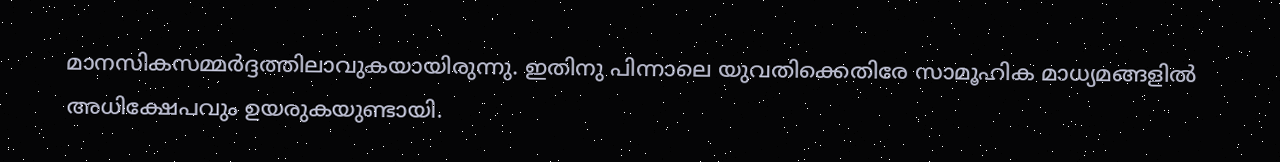മാനസികസമ്മര്‍ദ്ദത്തിലാവുകയായിരുന്നു. ഇതിനു പിന്നാലെ യുവതിക്കെതിരേ സാമൂഹിക മാധ്യമങ്ങളില്‍ അധിക്ഷേപവും ഉയരുകയുണ്ടായി.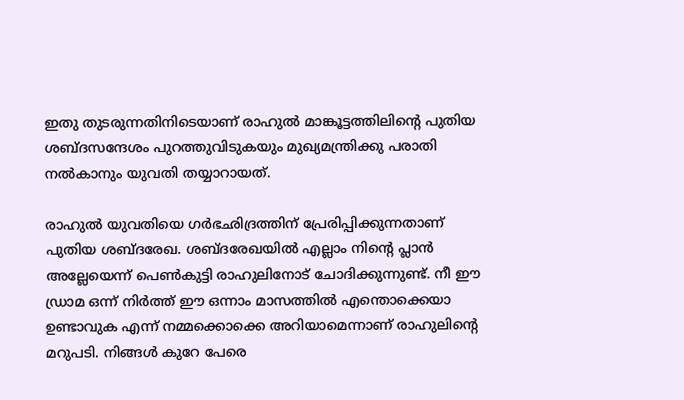ഇതു തുടരുന്നതിനിടെയാണ് രാഹുല്‍ മാങ്കൂട്ടത്തിലിന്റെ പുതിയ ശബ്ദസന്ദേശം പുറത്തുവിടുകയും മുഖ്യമന്ത്രിക്കു പരാതി നല്‍കാനും യുവതി തയ്യാറായത്.

രാഹുല്‍ യുവതിയെ ഗര്‍ഭഛിദ്രത്തിന് പ്രേരിപ്പിക്കുന്നതാണ് പുതിയ ശബ്ദരേഖ. ശബ്ദരേഖയില്‍ എല്ലാം നിന്റെ പ്ലാന്‍ അല്ലേയെന്ന് പെണ്‍കുട്ടി രാഹുലിനോട് ചോദിക്കുന്നുണ്ട്. നീ ഈ ഡ്രാമ ഒന്ന് നിര്‍ത്ത് ഈ ഒന്നാം മാസത്തില്‍ എന്തൊക്കെയാ ഉണ്ടാവുക എന്ന് നമ്മക്കൊക്കെ അറിയാമെന്നാണ് രാഹുലിന്റെ മറുപടി. നിങ്ങള്‍ കുറേ പേരെ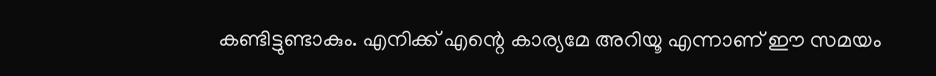കണ്ടിട്ടുണ്ടാകും. എനിക്ക് എന്റെ കാര്യമേ അറിയൂ എന്നാണ് ഈ സമയം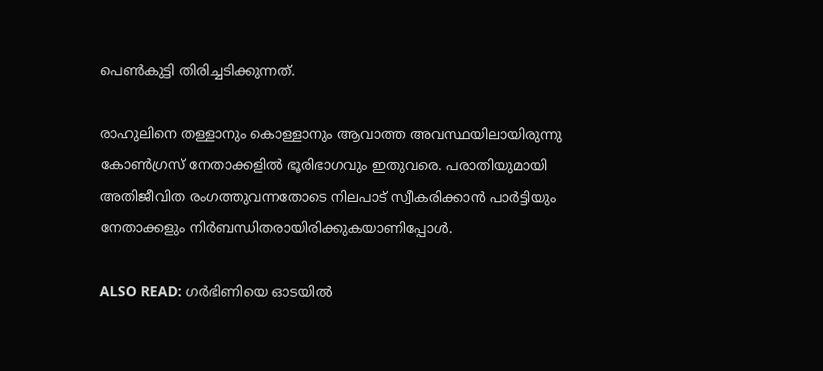പെണ്‍കുട്ടി തിരിച്ചടിക്കുന്നത്.

രാഹുലിനെ തള്ളാനും കൊള്ളാനും ആവാത്ത അവസ്ഥയിലായിരുന്നു കോണ്‍ഗ്രസ് നേതാക്കളില്‍ ഭൂരിഭാഗവും ഇതുവരെ. പരാതിയുമായി അതിജീവിത രംഗത്തുവന്നതോടെ നിലപാട് സ്വീകരിക്കാന്‍ പാര്‍ട്ടിയും നേതാക്കളും നിര്‍ബന്ധിതരായിരിക്കുകയാണിപ്പോള്‍.

ALSO READ: ഗര്‍ഭിണിയെ ഓടയില്‍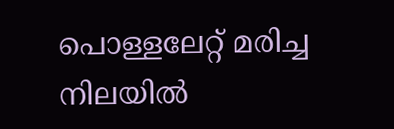പൊള്ളലേറ്റ് മരിച്ച നിലയില്‍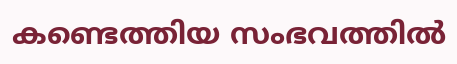കണ്ടെത്തിയ സംഭവത്തില്‍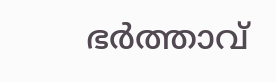ഭര്‍ത്താവ്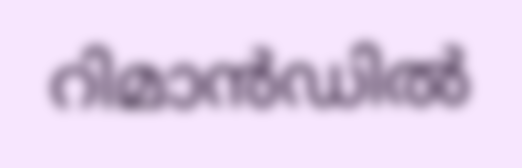റിമാന്‍ഡില്‍